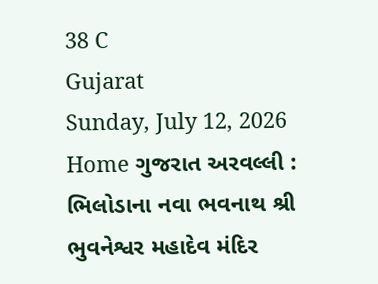38 C
Gujarat
Sunday, July 12, 2026
Home ગુજરાત અરવલ્લી : ભિલોડાના નવા ભવનાથ શ્રી ભુવનેશ્વર મહાદેવ મંદિર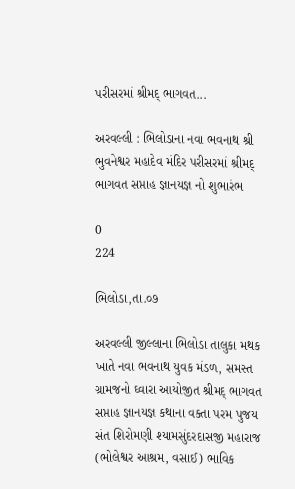પરીસરમાં શ્રીમદ્ ભાગવત...

અરવલ્લી : ભિલોડાના નવા ભવનાથ શ્રી ભુવનેશ્વર મહાદેવ મંદિર પરીસરમાં શ્રીમદ્ ભાગવત સપ્તાહ જ્ઞાનયજ્ઞ નો શુભારંભ

0
224

ભિલોડા,તા.૦૭

અરવલ્લી જીલ્લાના ભિલોડા તાલુકા મથક ખાતે નવા ભવનાથ યુવક મંડળ, સમસ્ત ગ્રામજનો ઘ્વારા આયોજીત શ્રીમદ્ ભાગવત સપ્તાહ જ્ઞાનયજ્ઞ કથાના વક્તા પરમ પુજય સંત શિરોમણી શ્યામસુંદરદાસજી મહારાજ (ભોલેશ્વર આશ્રમ, વસાઈ) ભાવિક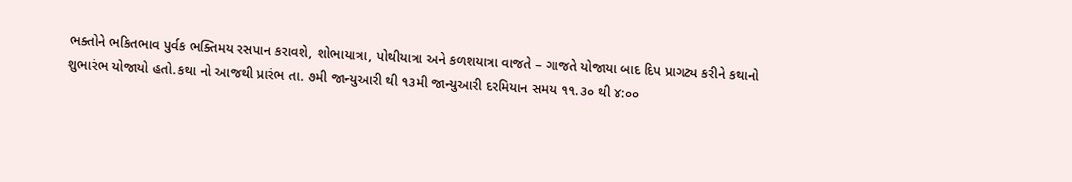ભક્તોને ભકિતભાવ પુર્વક ભક્તિમય રસપાન કરાવશે, શોભાયાત્રા, પોથીયાત્રા અને કળશયાત્રા વાજતે – ગાજતે યોજાયા બાદ દિપ પ્રાગટ્ય કરીને કથાનો શુભારંભ યોજાયો હતો.કથા નો આજથી પ્રારંભ તા. ૭મી જાન્યુઆરી થી ૧૩મી જાન્યુઆરી દરમિયાન સમય ૧૧.૩૦ થી ૪:૦૦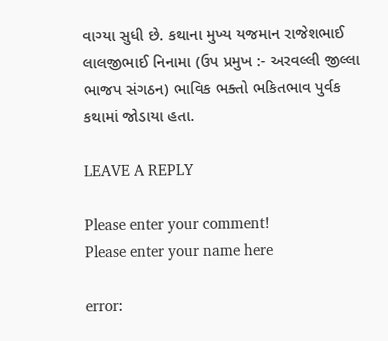વાગ્યા સુધી છે. કથાના મુખ્ય યજમાન રાજેશભાઈ લાલજીભાઈ નિનામા (ઉપ પ્રમુખ :- અરવલ્લી જીલ્લા ભાજપ સંગઠન) ભાવિક ભક્તો ભકિતભાવ પુર્વક કથામાં જોડાયા હતા.

LEAVE A REPLY

Please enter your comment!
Please enter your name here

error: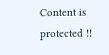Content is protected !!